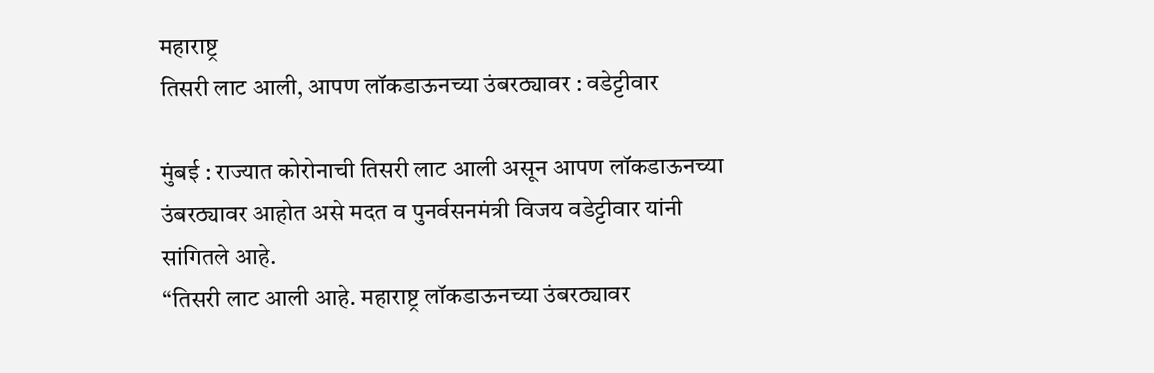महाराष्ट्र
तिसरी लाट आली, आपण लॉकडाऊनच्या उंबरठ्यावर : वडेट्टीवार

मुंबई : राज्यात कोरोनाची तिसरी लाट आली असून आपण लॉकडाऊनच्या उंबरठ्यावर आहोत असे मदत व पुनर्वसनमंत्री विजय वडेट्टीवार यांनी सांगितले आहे.
“तिसरी लाट आली आहे. महाराष्ट्र लॉकडाऊनच्या उंबरठ्यावर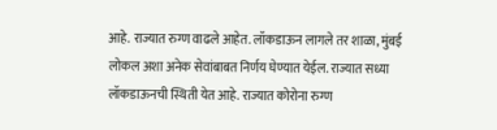आहे. राज्यात रुग्ण वाढले आहेत. लॉकडाऊन लागले तर शाळा, मुंबई लोकल अशा अनेक सेवांबाबत निर्णय घेण्यात येईल. राज्यात सध्या लॉकडाऊनची स्थिती येत आहे. राज्यात कोरोना रुग्ण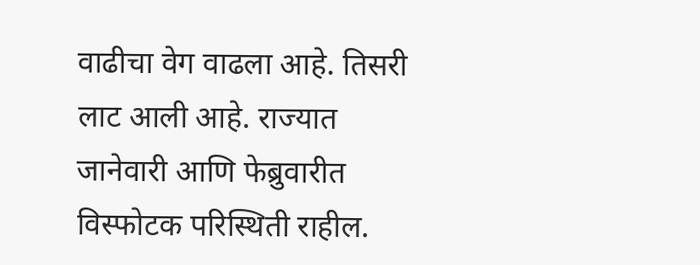वाढीचा वेग वाढला आहे. तिसरी लाट आली आहे. राज्यात जानेवारी आणि फेब्रुवारीत विस्फोटक परिस्थिती राहील.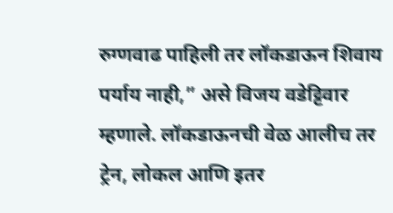रुग्णवाढ पाहिली तर लॉकडाऊन शिवाय पर्याय नाही,” असे विजय वडेट्टिवार म्हणाले. लॉकडाऊनची वेळ आलीच तर ट्रेन, लोकल आणि इतर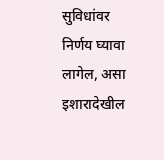सुविधांवर निर्णय घ्यावा लागेल, असा इशारादेखील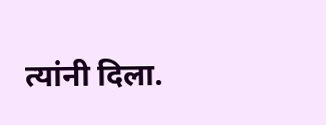त्यांनी दिला.